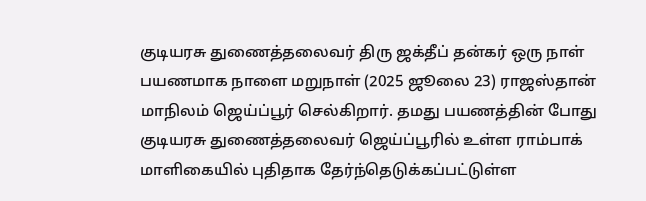குடியரசு துணைத்தலைவர் திரு ஜக்தீப் தன்கர் ஒரு நாள் பயணமாக நாளை மறுநாள் (2025 ஜூலை 23) ராஜஸ்தான் மாநிலம் ஜெய்ப்பூர் செல்கிறார். தமது பயணத்தின் போது குடியரசு துணைத்தலைவர் ஜெய்ப்பூரில் உள்ள ராம்பாக் மாளிகையில் புதிதாக தேர்ந்தெடுக்கப்பட்டுள்ள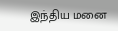இந்திய மனை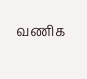வணிக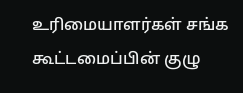உரிமையாளர்கள் சங்க கூட்டமைப்பின் குழு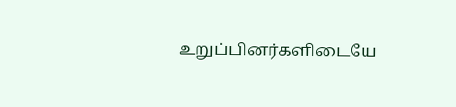உறுப்பினர்களிடையே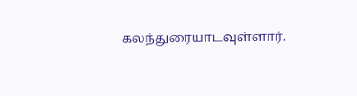கலந்துரையாடவுள்ளார்.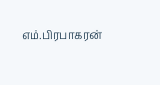எம்.பிரபாகரன்